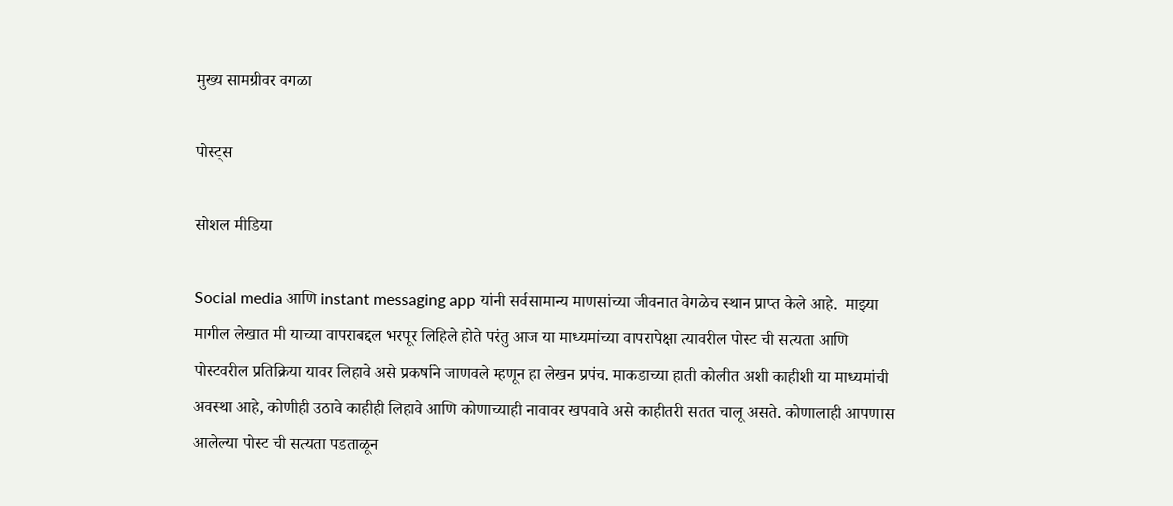मुख्य सामग्रीवर वगळा

पोस्ट्स

सोशल मीडिया

Social media आणि instant messaging app यांनी सर्वसामान्य माणसांच्या जीवनात वेगळेच स्थान प्राप्त केले आहे.  माझ्या मागील लेखात मी याच्या वापराबद्दल भरपूर लिहिले होते परंतु आज या माध्यमांच्या वापरापेक्षा त्यावरील पोस्ट ची सत्यता आणि पोस्टवरील प्रतिक्रिया यावर लिहावे असे प्रकर्षाने जाणवले म्हणून हा लेखन प्रपंच. माकडाच्या हाती कोलीत अशी काहीशी या माध्यमांची अवस्था आहे, कोणीही उठावे काहीही लिहावे आणि कोणाच्याही नावावर खपवावे असे काहीतरी सतत चालू असते. कोणालाही आपणास आलेल्या पोस्ट ची सत्यता पडताळून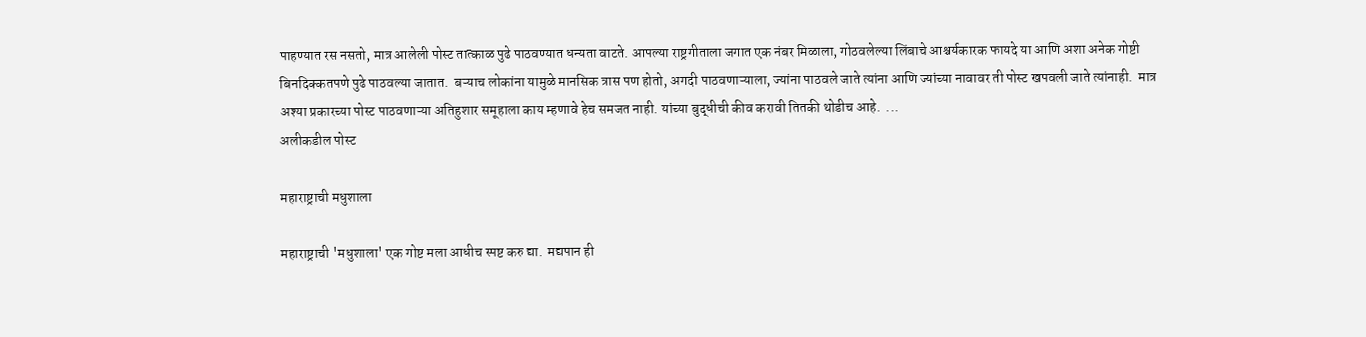पाहण्यात रस नसतो, मात्र आलेली पोस्ट तात्काळ पुढे पाठवण्यात धन्यता वाटते. आपल्या राष्ट्रगीताला जगात एक नंबर मिळाला, गोठवलेल्या लिंबाचे आश्चर्यकारक फायदे या आणि अशा अनेक गोष्टी बिनदिक्कतपणे पुढे पाठवल्या जातात.  बऱ्याच लोकांना यामुळे मानसिक त्रास पण होतो, अगदी पाठवणाऱ्याला, ज्यांना पाठवले जाते त्यांना आणि ज्यांच्या नावावर ती पोस्ट खपवली जाते त्यांनाही.  मात्र अश्या प्रकारच्या पोस्ट पाठवणाऱ्या अतिहुशार समूहाला काय म्हणावे हेच समजत नाही. यांच्या बुद्धीची कीव करावी तितकी थोडीच आहे.  ...
अलीकडील पोस्ट

महाराष्ट्राची मधुशाला

महाराष्ट्राची 'मधुशाला' एक गोष्ट मला आधीच स्पष्ट करु द्या.  मद्यपान ही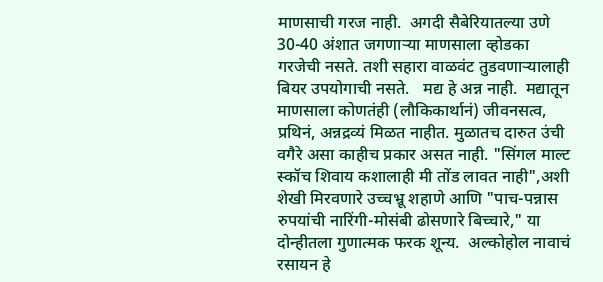माणसाची गरज नाही.  अगदी सैबेरियातल्या उणे 30-40 अंशात जगणाऱ्या माणसाला व्होडका गरजेची नसते. तशी सहारा वाळवंट तुडवणाऱ्यालाही बियर उपयोगाची नसते.   मद्य हे अन्न नाही.  मद्यातून माणसाला कोणतंही (लौकिकार्थानं) जीवनसत्व, प्रथिनं, अन्नद्रव्यं मिळत नाहीत. मुळातच दारुत उंची वगैरे असा काहीच प्रकार असत नाही. "सिंगल माल्ट स्कॉच शिवाय कशालाही मी तोंड लावत नाही",अशी शेखी मिरवणारे उच्चभ्रू शहाणे आणि "पाच-पन्नास रुपयांची नारिंगी-मोसंबी ढोसणारे बिच्चारे," या दोन्हीतला गुणात्मक फरक शून्य.  अल्कोहोल नावाचं रसायन हे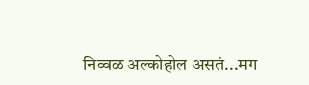निव्वळ अल्कोहोल असतं...मग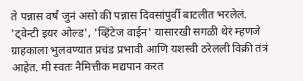ते पन्नास वर्षं जुनं असो की पन्नास दिवसांपुर्वी बाटलीत भरलेलं. 'ट्वेन्टी इयर ओल्ड', 'व्हिंटेज वाईन' यासारखी सगळी थेरं म्हणजे ग्राहकाला भुलवण्यात प्रचंड प्रभावी आणि यशस्वी ठरेलली विक्री तंत्रं आहेत. मी स्वतः नैमित्तीक मद्यपान करत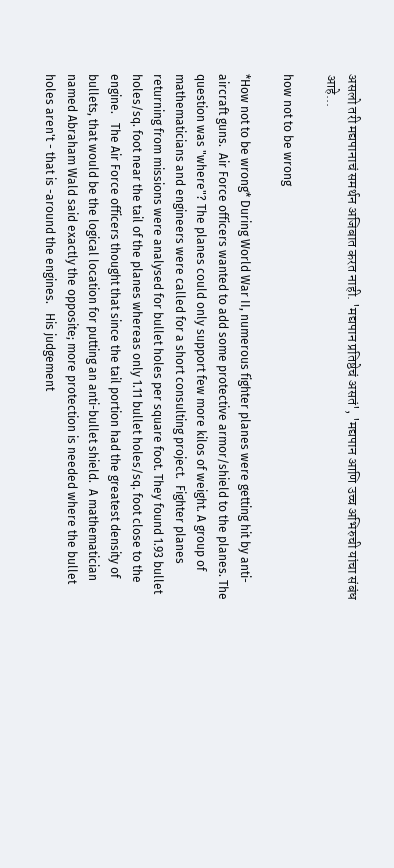असलो तरी मद्यपानाचं समर्थन अजिबात करत नाही. 'मद्यपान प्रतिष्ठेचं असतं', 'मद्यपान आणि उच्च अभिरुची यांचा संबंध आहे...

how not to be wrong

*How not to be wrong* During World War II, numerous fighter planes were getting hit by anti-aircraft guns.  Air Force officers wanted to add some protective armor/shield to the planes. The question was "where"? The planes could only support few more kilos of weight. A group of mathematicians and engineers were called for a short consulting project.  Fighter planes returning from missions were analysed for bullet holes per square foot. They found 1.93 bullet holes/sq. foot near the tail of the planes whereas only 1.11 bullet holes/sq. foot close to the engine.   The Air Force officers thought that since the tail portion had the greatest density of bullets, that would be the logical location for putting an anti-bullet shield.  A mathematician named Abraham Wald said exactly the opposite; more protection is needed where the bullet holes aren't - that is -around the engines.   His judgement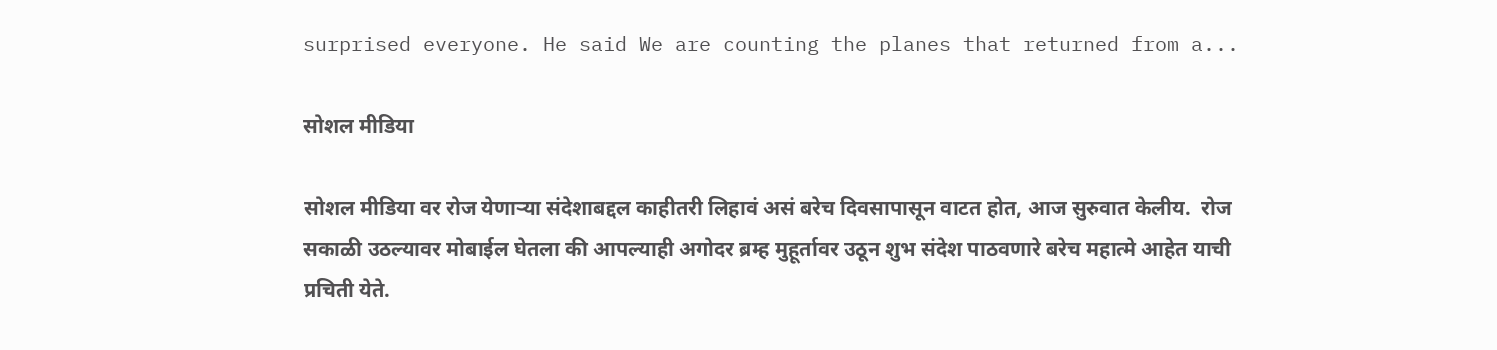surprised everyone. He said We are counting the planes that returned from a...

सोशल मीडिया

सोशल मीडिया वर रोज येणाऱ्या संदेशाबद्दल काहीतरी लिहावं असं बरेच दिवसापासून वाटत होत, आज सुरुवात केलीय.  रोज सकाळी उठल्यावर मोबाईल घेतला की आपल्याही अगोदर ब्रम्ह मुहूर्तावर उठून शुभ संदेश पाठवणारे बरेच महात्मे आहेत याची प्रचिती येते.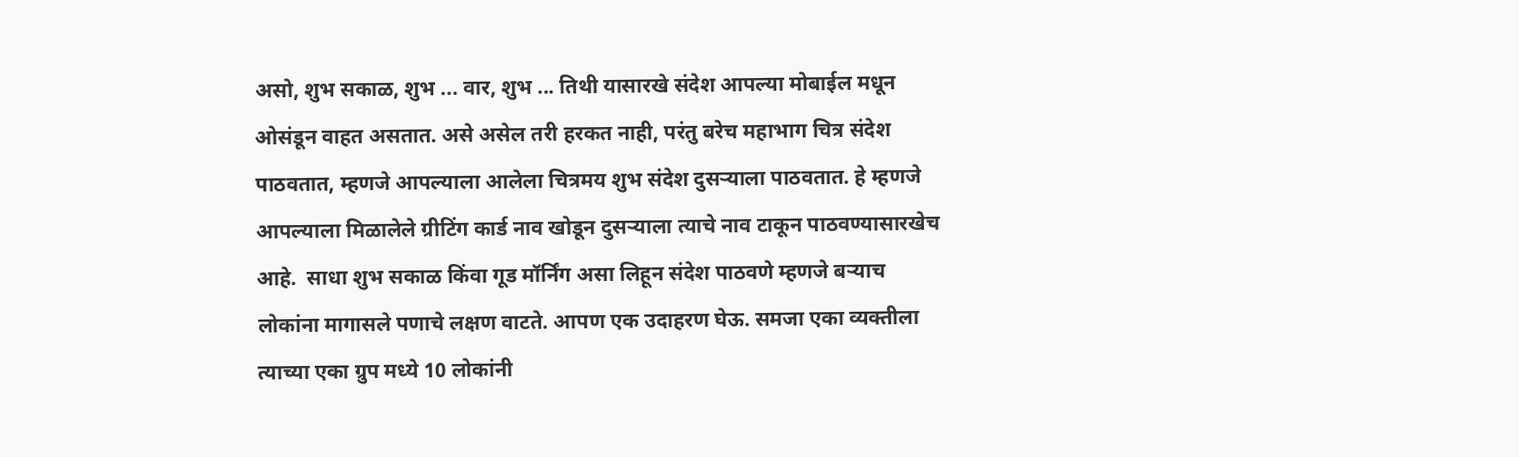असो, शुभ सकाळ, शुभ ... वार, शुभ ... तिथी यासारखे संदेश आपल्या मोबाईल मधून ओसंडून वाहत असतात. असे असेल तरी हरकत नाही, परंतु बरेच महाभाग चित्र संदेश पाठवतात, म्हणजे आपल्याला आलेला चित्रमय शुभ संदेश दुसऱ्याला पाठवतात. हे म्हणजे आपल्याला मिळालेले ग्रीटिंग कार्ड नाव खोडून दुसऱ्याला त्याचे नाव टाकून पाठवण्यासारखेच आहे.  साधा शुभ सकाळ किंवा गूड मॉर्निंग असा लिहून संदेश पाठवणे म्हणजे बऱ्याच लोकांना मागासले पणाचे लक्षण वाटते. आपण एक उदाहरण घेऊ. समजा एका व्यक्तीला त्याच्या एका ग्रुप मध्ये 10 लोकांनी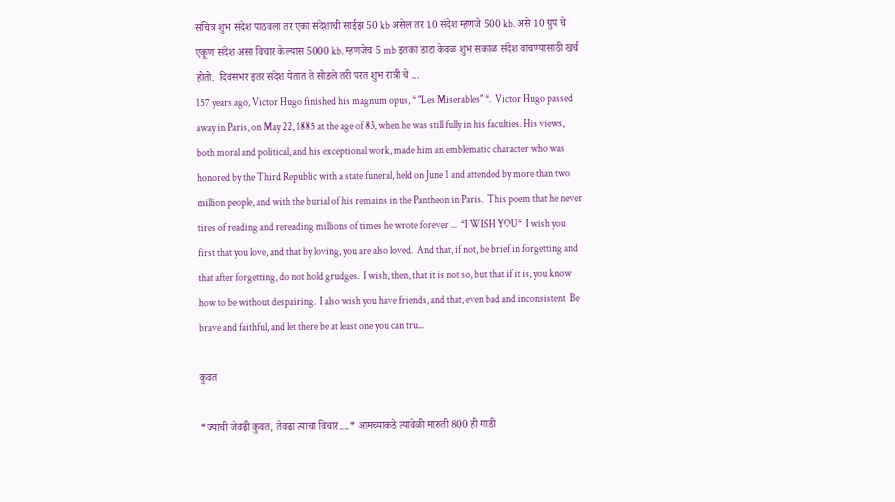सचित्र शुभ संदेश पाठवला तर एका संदेशाची साईझ 50 kb असेल तर 10 संदेश म्हणजे 500 kb. असे 10 ग्रुप चे एकूण संदेश असा विचार केल्यास 5000 kb. म्हणजेच 5 mb इतका डाटा केवळ शुभ सकाळ संदेश वाचण्यासाठी खर्च होतो.  दिवसभर इतर संदेश येतात ते सोडले तरी परत शुभ रात्री चे ...
157 years ago, Victor Hugo finished his magnum opus, * "Les Miserables" *.  Victor Hugo passed away in Paris, on May 22, 1885 at the age of 83, when he was still fully in his faculties. His views, both moral and political, and his exceptional work, made him an emblematic character who was honored by the Third Republic with a state funeral, held on June 1 and attended by more than two million people, and with the burial of his remains in the Pantheon in Paris.  This poem that he never tires of reading and rereading millions of times he wrote forever ...  *I WISH YOU*  I wish you first that you love, and that by loving, you are also loved.  And that, if not, be brief in forgetting and that after forgetting, do not hold grudges.  I wish, then, that it is not so, but that if it is, you know how to be without despairing.  I also wish you have friends, and that, even bad and inconsistent  Be brave and faithful, and let there be at least one you can tru...

कुवत

*ज्याची जेवढी कुवत, तेवढा त्याचा विचार....* आमच्याकडे त्यावेळी मारुती 800 ही गाडी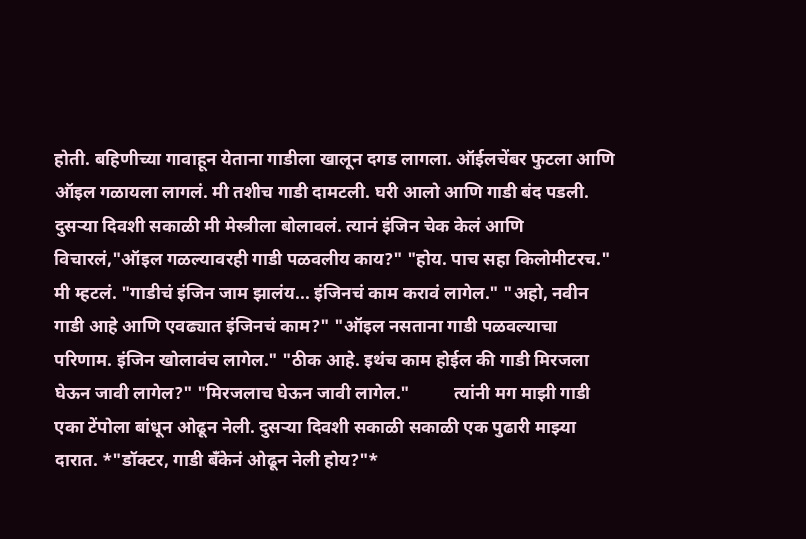होती. बहिणीच्या गावाहून येताना गाडीला खालून दगड लागला. ऑईलचेंबर फुटला आणि ऑइल गळायला लागलं. मी तशीच गाडी दामटली. घरी आलो आणि गाडी बंद पडली.         दुसऱ्या दिवशी सकाळी मी मेस्त्रीला बोलावलं. त्यानं इंजिन चेक केलं आणि विचारलं,"ऑइल गळल्यावरही गाडी पळवलीय काय?" "होय. पाच सहा किलोमीटरच." मी म्हटलं. "गाडीचं इंजिन जाम झालंय... इंजिनचं काम करावं लागेल." "अहो, नवीन गाडी आहे आणि एवढ्यात इंजिनचं काम?" "ऑइल नसताना गाडी पळवल्याचा परिणाम. इंजिन खोलावंच लागेल." "ठीक आहे. इथंच काम होईल की गाडी मिरजला घेऊन जावी लागेल?" "मिरजलाच घेऊन जावी लागेल."          त्यांनी मग माझी गाडी एका टेंपोला बांधून ओढून नेली. दुसऱ्या दिवशी सकाळी सकाळी एक पुढारी माझ्या दारात. *"डॉक्टर, गाडी बँकेनं ओढून नेली होय?"*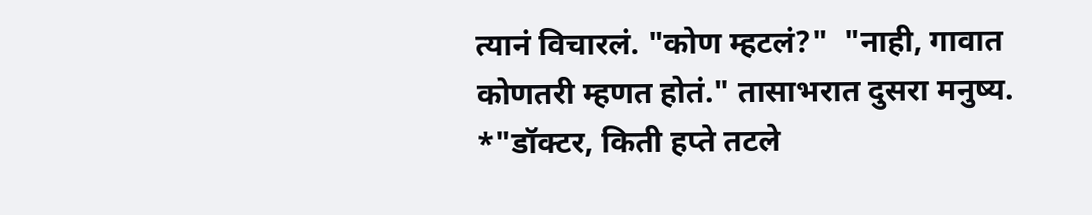त्यानं विचारलं. "कोण म्हटलं?"  "नाही, गावात कोणतरी म्हणत होतं." तासाभरात दुसरा मनुष्य. *"डॉक्टर, किती हप्ते तटले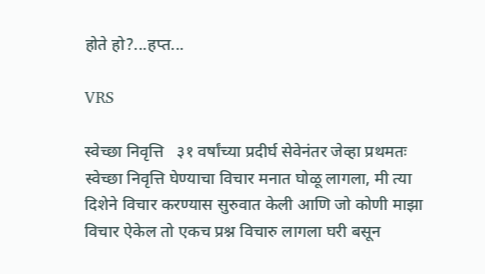होते हो?...हप्त...

VRS

स्वेच्छा निवृत्ति   ३१ वर्षांच्या प्रदीर्घ सेवेनंतर जेव्हा प्रथमतः स्वेच्छा निवृत्ति घेण्याचा विचार मनात घोळू लागला, मी त्या दिशेने विचार करण्यास सुरुवात केली आणि जो कोणी माझा विचार ऐकेल तो एकच प्रश्न विचारु लागला घरी बसून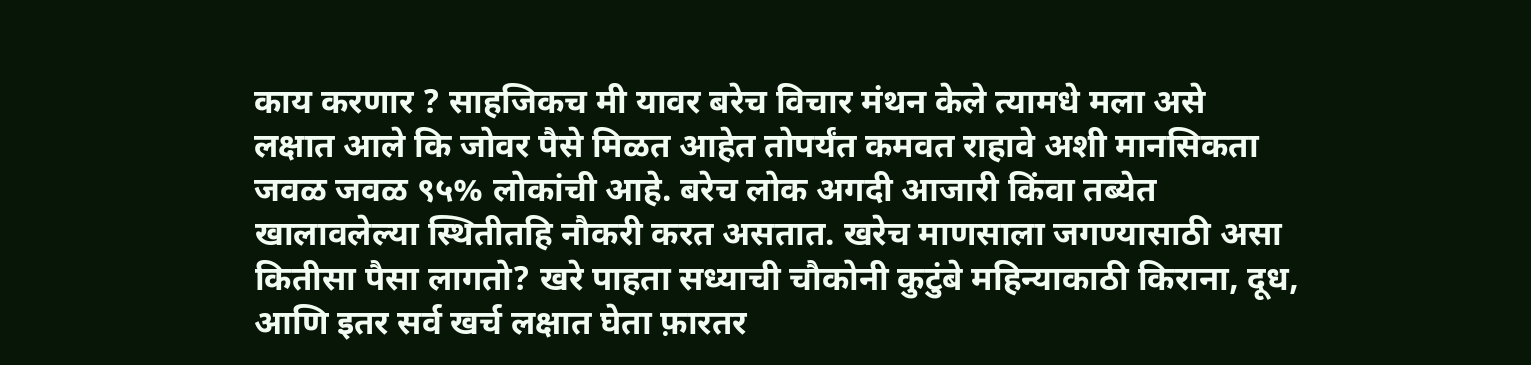काय करणार ? साहजिकच मी यावर बरेच विचार मंथन केले त्यामधे मला असे  लक्षात आले कि जोवर पैसे मिळत आहेत तोपर्यंत कमवत राहावे अशी मानसिकता जवळ जवळ ९५% लोकांची आहे. बरेच लोक अगदी आजारी किंवा तब्येत खालावलेल्या स्थितीतहि नौकरी करत असतात. खरेच माणसाला जगण्यासाठी असा कितीसा पैसा लागतो? खरे पाहता सध्याची चौकोनी कुटुंबे महिन्याकाठी किराना, दूध, आणि इतर सर्व खर्च लक्षात घेता फ़ारतर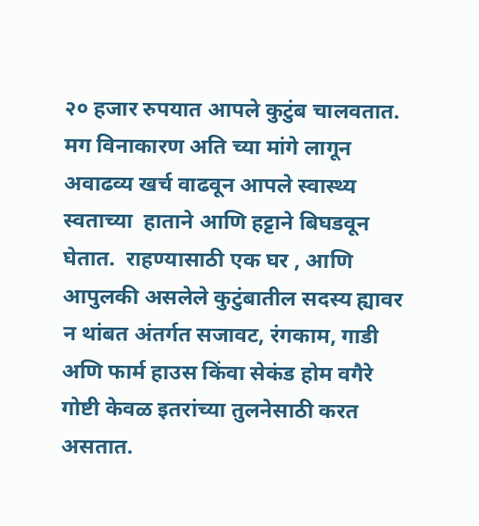२० हजार रुपयात आपले कुटुंब चालवतात. मग विनाकारण अति च्या मांगे लागून अवाढव्य खर्च वाढवून आपले स्वास्थ्य स्वताच्या  हाताने आणि हट्टाने बिघडवून घेतात.  राहण्यासाठी एक घर , आणि आपुलकी असलेले कुटुंबातील सदस्य ह्यावर न थांबत अंतर्गत सजावट, रंगकाम, गाडी अणि फार्म हाउस किंवा सेकंड होम वगैरे गोष्टी केवळ इतरांच्या तुलनेसाठी करत असतात.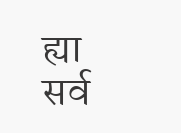ह्या सर्व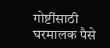गोष्टींसाठी घरमालक पैसे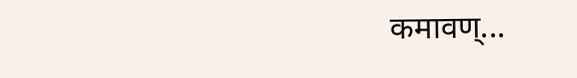कमावण्...